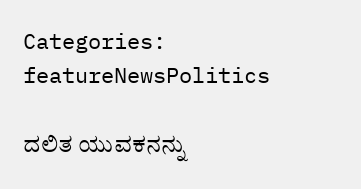Categories: featureNewsPolitics

ದಲಿತ ಯುವಕನನ್ನು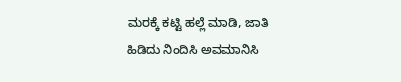ಮರಕ್ಕೆ ಕಟ್ಟಿ ಹಲ್ಲೆ ಮಾಡಿ, ಜಾತಿ ಹಿಡಿದು ನಿಂದಿಸಿ ಅವಮಾನಿಸಿ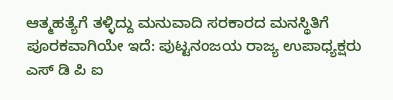ಆತ್ಮಹತ್ಯೆಗೆ ತಳ್ಳಿದ್ದು ಮನುವಾದಿ ಸರಕಾರದ ಮನಸ್ಥಿತಿಗೆ ಪೂರಕವಾಗಿಯೇ ಇದೆ: ಪುಟ್ಟನಂಜಯ ರಾಜ್ಯ ಉಪಾಧ್ಯಕ್ಷರು ಎಸ್ ಡಿ ಪಿ ಐ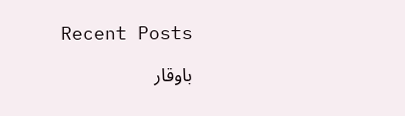Recent Posts

باوقار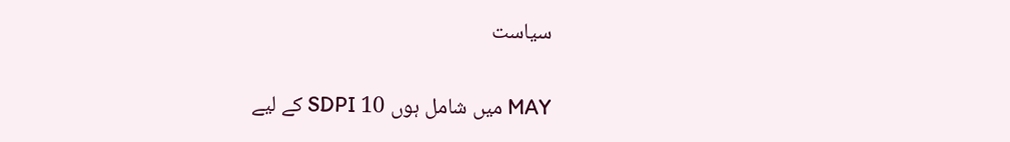سياست

کے لیے SDPI میں شامل ہوں 10 MAY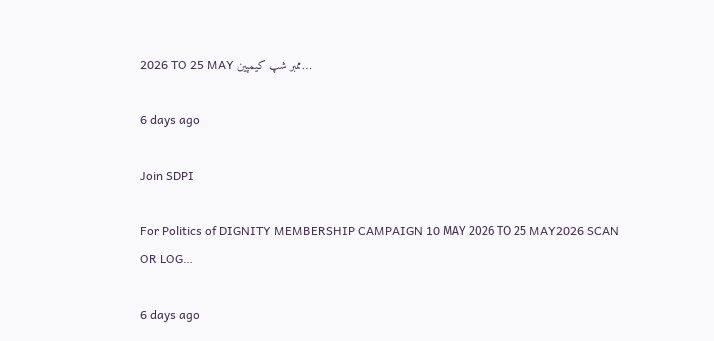2026 TO 25 MAY ممبر شپ کیمپین…

6 days ago

Join SDPI

For Politics of DIGNITY MEMBERSHIP CAMPAIGN 10 ΜΑΥ 2026 ΤΟ 25 MAY2026 SCAN OR LOG…

6 days ago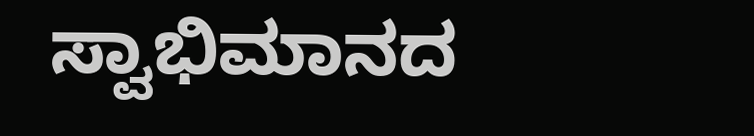ಸ್ವಾಭಿಮಾನದ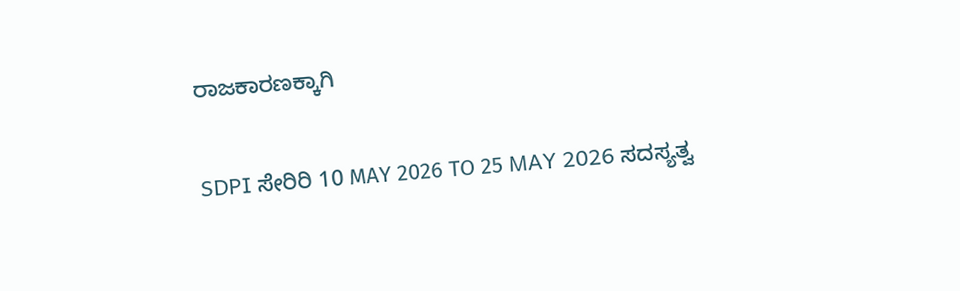ರಾಜಕಾರಣಕ್ಕಾಗಿ

SDPI ಸೇರಿರಿ 10 ΜΑΥ 2026 ΤΟ 25 MAY 2026 ಸದಸ್ಯತ್ವ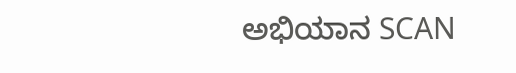ಅಭಿಯಾನ SCAN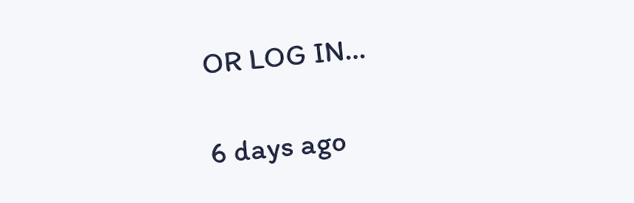OR LOG IN…

6 days ago